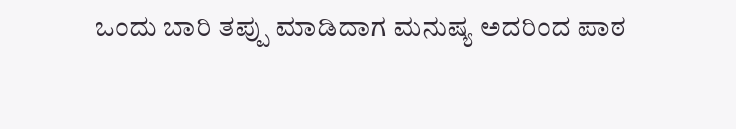ಒಂದು ಬಾರಿ ತಪ್ಪು ಮಾಡಿದಾಗ ಮನುಷ್ಯ ಅದರಿಂದ ಪಾಠ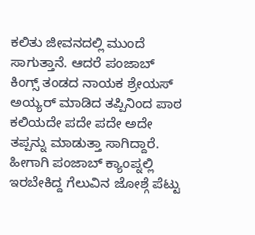ಕಲಿತು ಜೀವನದಲ್ಲಿ ಮುಂದೆ ಸಾಗುತ್ತಾನೆ. ಆದರೆ ಪಂಜಾಬ್ ಕಿಂಗ್ಸ್ ತಂಡದ ನಾಯಕ ಶ್ರೇಯಸ್ ಅಯ್ಯರ್ ಮಾಡಿದ ತಪ್ಪಿನಿಂದ ಪಾಠ ಕಲಿಯದೇ ಪದೇ ಪದೇ ಅದೇ ತಪ್ಪನ್ನು ಮಾಡುತ್ತಾ ಸಾಗಿದ್ದಾರೆ. ಹೀಗಾಗಿ ಪಂಜಾಬ್ ಕ್ಯಾಂಪ್ನಲ್ಲಿ ಇರಬೇಕಿದ್ದ ಗೆಲುವಿನ ಜೋಶ್ಗೆ ಪೆಟ್ಟು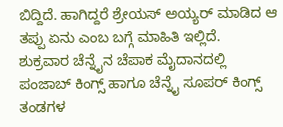ಬಿದ್ದಿದೆ. ಹಾಗಿದ್ದರೆ ಶ್ರೇಯಸ್ ಅಯ್ಯರ್ ಮಾಡಿದ ಆ ತಪ್ಪು ಏನು ಎಂಬ ಬಗ್ಗೆ ಮಾಹಿತಿ ಇಲ್ಲಿದೆ.
ಶುಕ್ರವಾರ ಚೆನ್ನೈನ ಚೆಪಾಕ ಮೈದಾನದಲ್ಲಿ ಪಂಜಾಬ್ ಕಿಂಗ್ಸ್ ಹಾಗೂ ಚೆನ್ನೈ ಸೂಪರ್ ಕಿಂಗ್ಸ್ ತಂಡಗಳ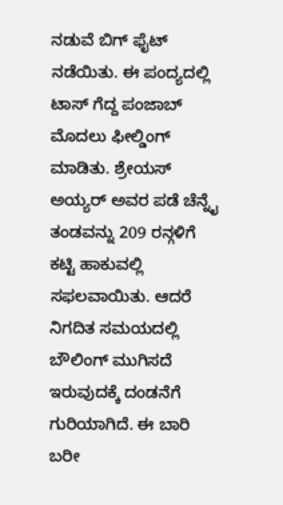ನಡುವೆ ಬಿಗ್ ಫೈಟ್ ನಡೆಯಿತು. ಈ ಪಂದ್ಯದಲ್ಲಿ ಟಾಸ್ ಗೆದ್ದ ಪಂಜಾಬ್ ಮೊದಲು ಫೀಲ್ಡಿಂಗ್ ಮಾಡಿತು. ಶ್ರೇಯಸ್ ಅಯ್ಯರ್ ಅವರ ಪಡೆ ಚೆನ್ನೈ ತಂಡವನ್ನು 209 ರನ್ಗಳಿಗೆ ಕಟ್ಟಿ ಹಾಕುವಲ್ಲಿ ಸಫಲವಾಯಿತು. ಆದರೆ ನಿಗದಿತ ಸಮಯದಲ್ಲಿ ಬೌಲಿಂಗ್ ಮುಗಿಸದೆ ಇರುವುದಕ್ಕೆ ದಂಡನೆಗೆ ಗುರಿಯಾಗಿದೆ. ಈ ಬಾರಿ ಬರೀ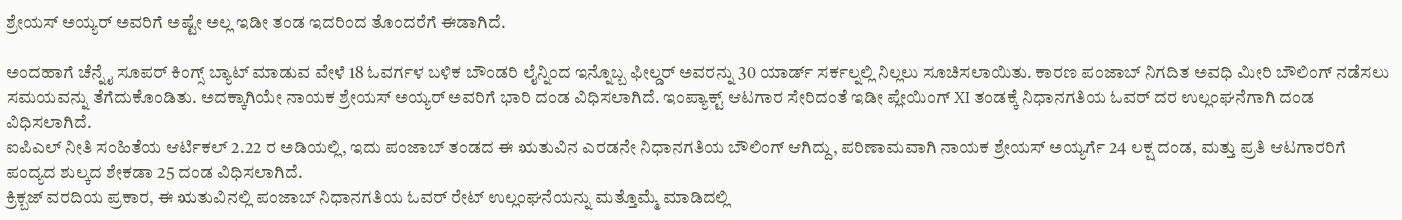ಶ್ರೇಯಸ್ ಅಯ್ಯರ್ ಅವರಿಗೆ ಅಷ್ಟೇ ಅಲ್ಲ ಇಡೀ ತಂಡ ಇದರಿಂದ ತೊಂದರೆಗೆ ಈಡಾಗಿದೆ.

ಅಂದಹಾಗೆ ಚೆನ್ನೈ ಸೂಪರ್ ಕಿಂಗ್ಸ್ ಬ್ಯಾಟ್ ಮಾಡುವ ವೇಳೆ 18 ಓವರ್ಗಳ ಬಳಿಕ ಬೌಂಡರಿ ಲೈನ್ನಿಂದ ಇನ್ನೊಬ್ಬ ಫೀಲ್ಡರ್ ಅವರನ್ನು 30 ಯಾರ್ಡ್ ಸರ್ಕಲ್ನಲ್ಲಿ ನಿಲ್ಲಲು ಸೂಚಿಸಲಾಯಿತು. ಕಾರಣ ಪಂಜಾಬ್ ನಿಗದಿತ ಅವಧಿ ಮೀರಿ ಬೌಲಿಂಗ್ ನಡೆಸಲು ಸಮಯವನ್ನು ತೆಗೆದುಕೊಂಡಿತು. ಅದಕ್ಕಾಗಿಯೇ ನಾಯಕ ಶ್ರೇಯಸ್ ಅಯ್ಯರ್ ಅವರಿಗೆ ಭಾರಿ ದಂಡ ವಿಧಿಸಲಾಗಿದೆ. ಇಂಪ್ಯಾಕ್ಟ್ ಆಟಗಾರ ಸೇರಿದಂತೆ ಇಡೀ ಪ್ಲೇಯಿಂಗ್ XI ತಂಡಕ್ಕೆ ನಿಧಾನಗತಿಯ ಓವರ್ ದರ ಉಲ್ಲಂಘನೆಗಾಗಿ ದಂಡ ವಿಧಿಸಲಾಗಿದೆ.
ಐಪಿಎಲ್ ನೀತಿ ಸಂಹಿತೆಯ ಆರ್ಟಿಕಲ್ 2.22 ರ ಅಡಿಯಲ್ಲಿ, ಇದು ಪಂಜಾಬ್ ತಂಡದ ಈ ಋತುವಿನ ಎರಡನೇ ನಿಧಾನಗತಿಯ ಬೌಲಿಂಗ್ ಆಗಿದ್ದು, ಪರಿಣಾಮವಾಗಿ ನಾಯಕ ಶ್ರೇಯಸ್ ಅಯ್ಯರ್ಗೆ 24 ಲಕ್ಷ ದಂಡ, ಮತ್ತು ಪ್ರತಿ ಆಟಗಾರರಿಗೆ ಪಂದ್ಯದ ಶುಲ್ಕದ ಶೇಕಡಾ 25 ದಂಡ ವಿಧಿಸಲಾಗಿದೆ.
ಕ್ರಿಕ್ಬಜ್ ವರದಿಯ ಪ್ರಕಾರ, ಈ ಋತುವಿನಲ್ಲಿ ಪಂಜಾಬ್ ನಿಧಾನಗತಿಯ ಓವರ್ ರೇಟ್ ಉಲ್ಲಂಘನೆಯನ್ನು ಮತ್ತೊಮ್ಮೆ ಮಾಡಿದಲ್ಲಿ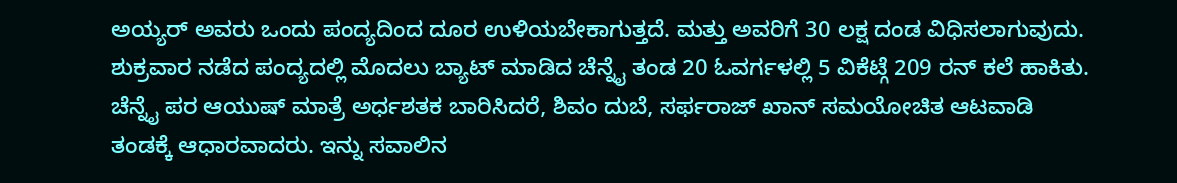ಅಯ್ಯರ್ ಅವರು ಒಂದು ಪಂದ್ಯದಿಂದ ದೂರ ಉಳಿಯಬೇಕಾಗುತ್ತದೆ. ಮತ್ತು ಅವರಿಗೆ 30 ಲಕ್ಷ ದಂಡ ವಿಧಿಸಲಾಗುವುದು.
ಶುಕ್ರವಾರ ನಡೆದ ಪಂದ್ಯದಲ್ಲಿ ಮೊದಲು ಬ್ಯಾಟ್ ಮಾಡಿದ ಚೆನ್ನೈ ತಂಡ 20 ಓವರ್ಗಳಲ್ಲಿ 5 ವಿಕೆಟ್ಗೆ 209 ರನ್ ಕಲೆ ಹಾಕಿತು. ಚೆನ್ನೈ ಪರ ಆಯುಷ್ ಮಾತ್ರೆ ಅರ್ಧಶತಕ ಬಾರಿಸಿದರೆ, ಶಿವಂ ದುಬೆ, ಸರ್ಫರಾಜ್ ಖಾನ್ ಸಮಯೋಚಿತ ಆಟವಾಡಿ ತಂಡಕ್ಕೆ ಆಧಾರವಾದರು. ಇನ್ನು ಸವಾಲಿನ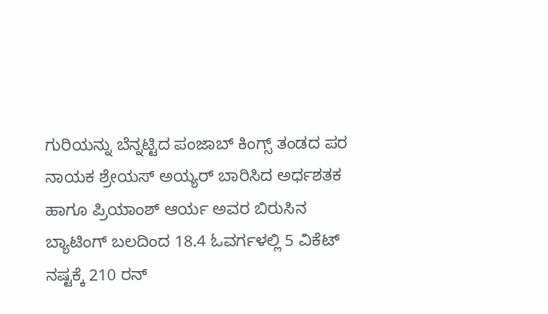ಗುರಿಯನ್ನು ಬೆನ್ನಟ್ಟಿದ ಪಂಜಾಬ್ ಕಿಂಗ್ಸ್ ತಂಡದ ಪರ ನಾಯಕ ಶ್ರೇಯಸ್ ಅಯ್ಯರ್ ಬಾರಿಸಿದ ಅರ್ಧಶತಕ ಹಾಗೂ ಪ್ರಿಯಾಂಶ್ ಆರ್ಯ ಅವರ ಬಿರುಸಿನ ಬ್ಯಾಟಿಂಗ್ ಬಲದಿಂದ 18.4 ಓವರ್ಗಳಲ್ಲಿ 5 ವಿಕೆಟ್ ನಷ್ಟಕ್ಕೆ 210 ರನ್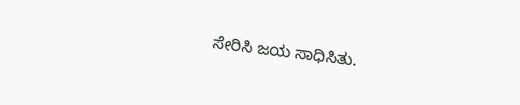ಸೇರಿಸಿ ಜಯ ಸಾಧಿಸಿತು.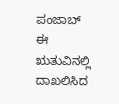ಪಂಜಾಬ್ ಈ ಋತುವಿನಲ್ಲಿ ದಾಖಲಿಸಿದ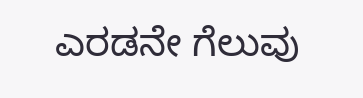ಎರಡನೇ ಗೆಲುವು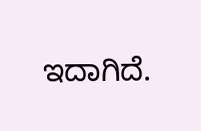ಇದಾಗಿದೆ.